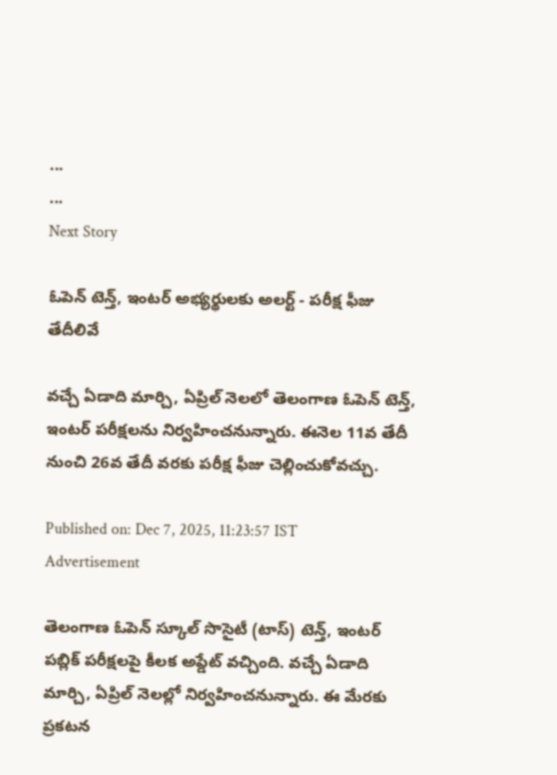...
...
Next Story

ఓపెన్ టెన్త్, ఇంటర్ అభ్యర్థులకు అలర్ట్ - పరీక్ష ఫీజు తేదీలివే

వచ్చే ఏడాది మార్చి, ఏప్రిల్ నెలలో తెలంగాణ ఓపెన్‌ టెన్త్, ఇంటర్ పరీక్షలను నిర్వహించనున్నారు. ఈనెల 11వ తేదీ నుంచి 26వ తేదీ వరకు పరీక్ష ఫీజు చెల్లించుకోవచ్చు.

Published on: Dec 7, 2025, 11:23:57 IST
Advertisement

తెలంగాణ ఓపెన్ స్కూల్ సొసైటీ (టాస్) టెన్త్, ఇంటర్ పబ్లిక్ పరీక్షలపై కీలక అప్డేట్ వచ్చింది. వచ్చే ఏడాది మార్చి, ఏప్రిల్ నెలల్లో నిర్వహించనున్నారు. ఈ మేరకు ప్రకటన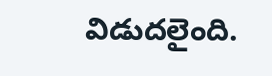విడుదలైంది.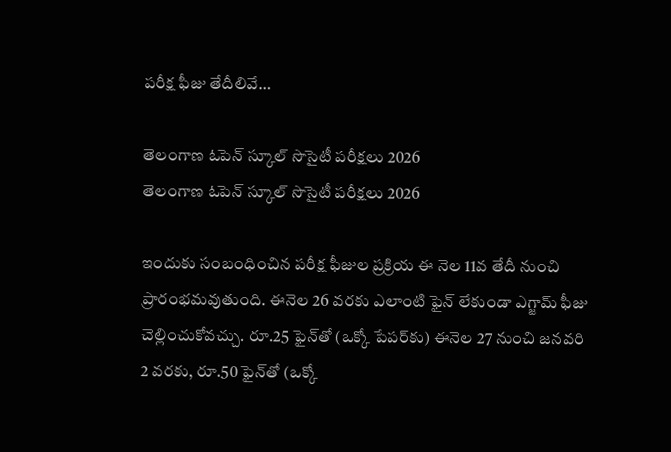పరీక్ష ఫీజు తేదీలివే…

తెలంగాణ ఓపెన్ స్కూల్ సొసైటీ పరీక్షలు 2026
తెలంగాణ ఓపెన్ స్కూల్ సొసైటీ పరీక్షలు 2026

ఇందుకు సంబంధించిన పరీక్ష ఫీజుల ప్రక్రియ ఈ నెల 11వ తేదీ నుంచి ప్రారంభమవుతుంది. ఈనెల 26 వరకు ఎలాంటి ఫైన్ లేకుండా ఎగ్జామ్ ఫీజు చెల్లించుకోవచ్చు. రూ.25 ఫైన్‌‌‌‌‌‌‌‌తో (ఒక్కో పేపర్‌‌‌‌‌‌‌‌కు) ఈనెల 27 నుంచి జనవరి 2 వరకు, రూ.50 ఫైన్‌‌‌‌‌‌‌‌తో (ఒక్కో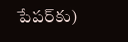పేపర్‌‌‌‌‌‌‌‌కు)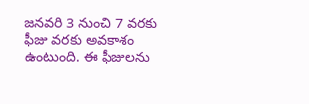జనవరి 3 నుంచి 7 వరకు ఫీజు వరకు అవకాశం ఉంటుంది. ఈ ఫీజులను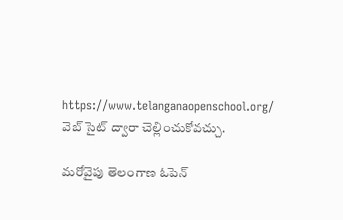https://www.telanganaopenschool.org/ వెబ్ సైట్ ద్వారా చెల్లించుకోవచ్చు.

మరోవైపు తెలంగాణ ఓపెన్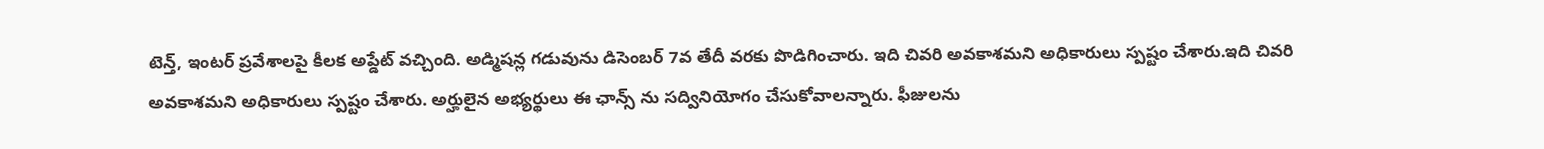టెన్త్, ఇంటర్ ప్రవేశాలపై కీలక అప్డేట్ వచ్చింది. అడ్మిషన్ల గడువును డిసెంబర్‌ 7వ తేదీ వరకు పొడిగించారు. ఇది చివరి అవకాశమని అధికారులు స్పష్టం చేశారు.ఇది చివరి అవకాశమని అధికారులు స్పష్టం చేశారు. అర్హులైన అభ్యర్థులు ఈ ఛాన్స్ ను సద్వినియోగం చేసుకోవాలన్నారు. ఫీజులను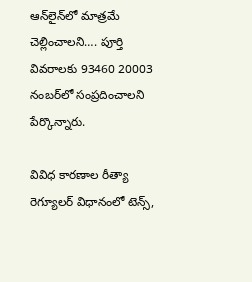ఆన్‌లైన్‌లో మాత్రమే చెల్లించాలని…. పూర్తి వివరాలకు 93460 20003 నంబర్‌లో సంప్రదించాలని పేర్కొన్నారు.

వివిధ కారణాల రీత్యా రెగ్యూలర్ విధానంలో టెన్స్,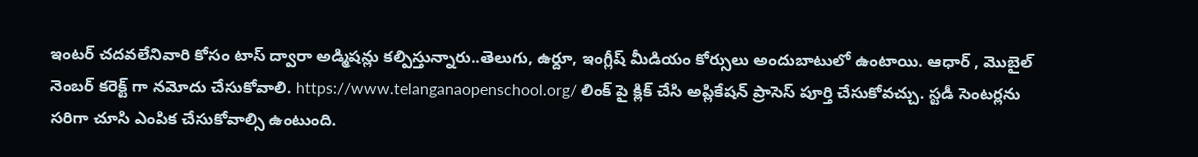ఇంటర్ చదవలేనివారి కోసం టాస్ ద్వారా అడ్మిషన్లు కల్పిస్తున్నారు..తెలుగు, ఉర్దూ, ఇంగ్లీష్ మీడియం కోర్సులు అందుబాటులో ఉంటాయి. ఆధార్ , మొబైల్ నెంబర్ కరెక్ట్ గా నమోదు చేసుకోవాలి. https://www.telanganaopenschool.org/ లింక్ పై క్లిక్ చేసి అప్లికేషన్ ప్రాసెస్ పూర్తి చేసుకోవచ్చు. స్టడీ సెంటర్లను సరిగా చూసి ఎంపిక చేసుకోవాల్సి ఉంటుంది.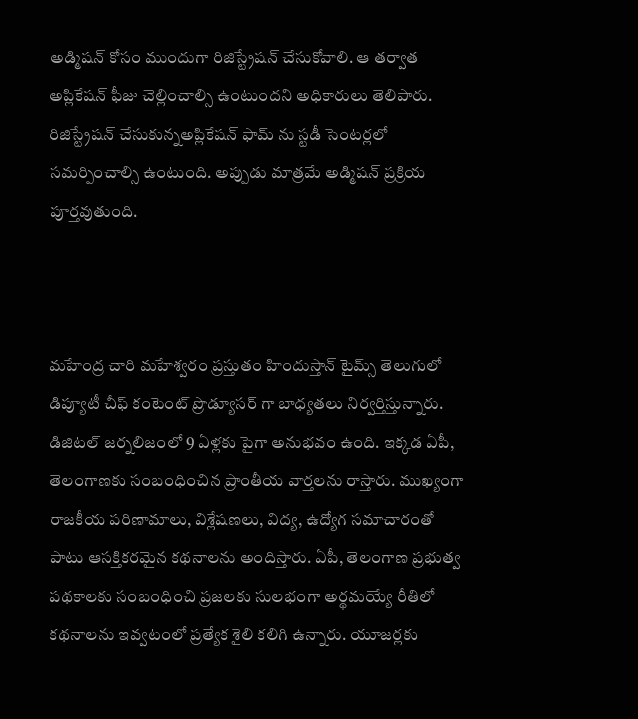అడ్మిషన్ కోసం ముందుగా రిజిస్ట్రేషన్ చేసుకోవాలి. ఆ తర్వాత అప్లికేషన్ ఫీజు చెల్లించాల్సి ఉంటుందని అధికారులు తెలిపారు. రిజిస్ట్రేషన్ చేసుకున్నఅప్లికేషన్ ఫామ్ ను స్టడీ సెంటర్లలో సమర్పించాల్సి ఉంటుంది. అప్పుడు మాత్రమే అడ్మిషన్ ప్రక్రియ పూర్తవుతుంది.



మహేంద్ర చారి మహేశ్వరం ప్రస్తుతం హిందుస్తాన్ టైమ్స్ తెలుగులో డిప్యూటీ చీఫ్ కంటెంట్ ప్రొడ్యూసర్ గా బాధ్యతలు నిర్వర్తిస్తున్నారు. డిజిటల్ జర్నలిజంలో 9 ఏళ్లకు పైగా అనుభవం ఉంది. ఇక్కడ ఏపీ, తెలంగాణకు సంబంధించిన ప్రాంతీయ వార్తలను రాస్తారు. ముఖ్యంగా రాజకీయ పరిణామాలు, విశ్లేషణలు, విద్య, ఉద్యోగ సమాచారంతో పాటు ఆసక్తికరమైన కథనాలను అందిస్తారు. ఏపీ, తెలంగాణ ప్రభుత్వ పథకాలకు సంబంధించి ప్రజలకు సులభంగా అర్థమయ్యే రీతిలో కథనాలను ఇవ్వటంలో ప్రత్యేక శైలి కలిగి ఉన్నారు. యూజర్లకు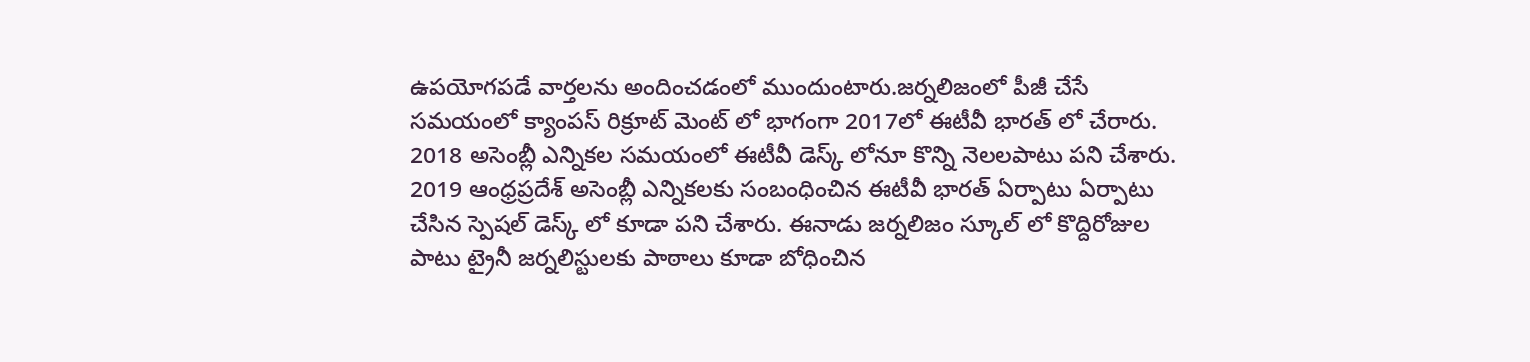ఉపయోగపడే వార్తలను అందించడంలో ముందుంటారు.జర్నలిజంలో పీజీ చేసే సమయంలో క్యాంపస్ రిక్రూట్ మెంట్ లో భాగంగా 2017లో ఈటీవీ భారత్ లో చేరారు. 2018 అసెంబ్లీ ఎన్నికల సమయంలో ఈటీవీ డెస్క్ లోనూ కొన్ని నెలలపాటు పని చేశారు. 2019 ఆంధ్రప్రదేశ్ అసెంబ్లీ ఎన్నికలకు సంబంధించిన ఈటీవీ భారత్ ఏర్పాటు ఏర్పాటు చేసిన స్పెషల్ డెస్క్ లో కూడా పని చేశారు. ఈనాడు జర్నలిజం స్కూల్ లో కొద్దిరోజుల పాటు ట్రైనీ జర్నలిస్టులకు పాఠాలు కూడా బోధించిన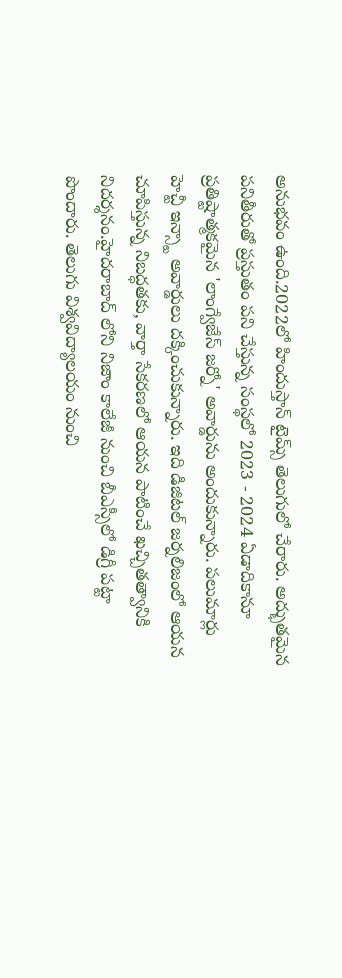అనుభవం ఉంది.2022లో హిందుస్తాన్ టైమ్స్ తెలుగులో చేరారు. అద్భుతమైన పనితీరుతో ప్రస్తుతం పని చేస్తున్న సంస్థలో 2023 - 2024 ఏడాదికానూ ప్రతిష్టాత్మకమైన 'లాంగ్వేజేస్ జర్నో' అవార్డును అందుకున్నారు. పలుమార్లు హెచ్టీ ఇన్స్టా అవార్డులు దక్కించుకున్నారు. ఇది డిజిటల్ జర్నలిజంలో ఆయన చూపిస్తున్న నిబద్ధతకు, వార్తా సేకరణలో ఆయన పాటించే ఖచ్చితత్వానికి నిదర్శనం.హైదరాబాద్ లోని నిజాం కాలేజీ నుంచి బీఎస్సీలో డిగ్రీ పట్టా పొందారు. తెలుగు విశ్వవిద్యాలయం నుంచి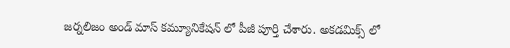జర్నలిజం అండ్ మాస్ కమ్యూనికేషన్ లో పీజీ పూర్తి చేశారు. అకడమిక్స్ లో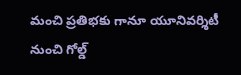మంచి ప్రతిభకు గానూ యూనివర్శిటీ నుంచి గోల్డ్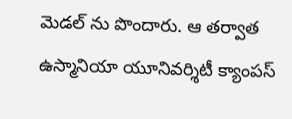మెడల్ ను పొందారు. ఆ తర్వాత ఉస్మానియా యూనివర్శిటీ క్యాంపస్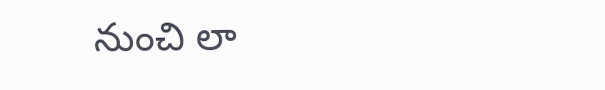నుంచి లా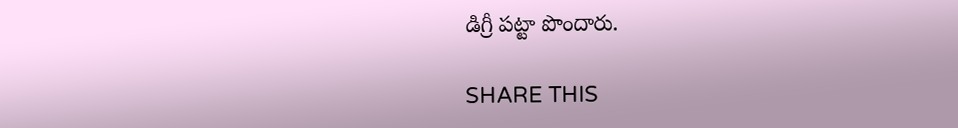డిగ్రీ పట్టా పొందారు.

SHARE THIS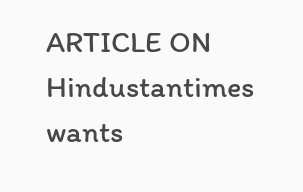ARTICLE ON
Hindustantimes wants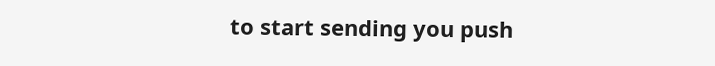to start sending you push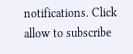notifications. Click allow to subscribe